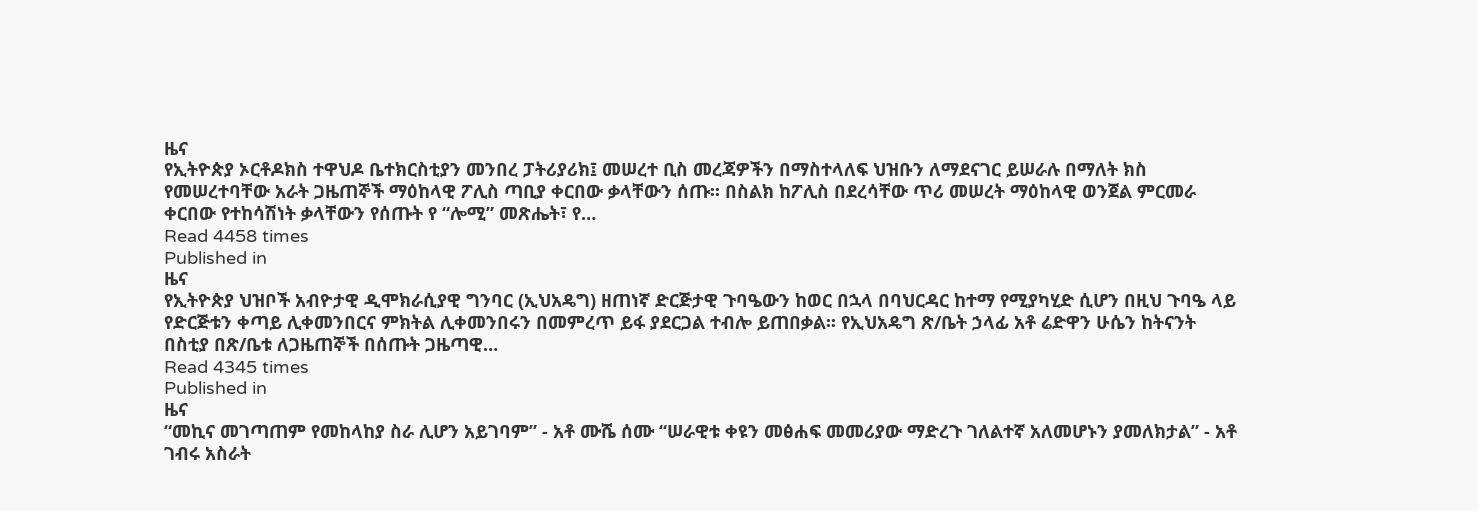ዜና
የኢትዮጵያ ኦርቶዶክስ ተዋህዶ ቤተክርስቲያን መንበረ ፓትሪያሪክ፤ መሠረተ ቢስ መረጃዎችን በማስተላለፍ ህዝቡን ለማደናገር ይሠራሉ በማለት ክስ የመሠረተባቸው አራት ጋዜጠኞች ማዕከላዊ ፖሊስ ጣቢያ ቀርበው ቃላቸውን ሰጡ፡፡ በስልክ ከፖሊስ በደረሳቸው ጥሪ መሠረት ማዕከላዊ ወንጀል ምርመራ ቀርበው የተከሳሽነት ቃላቸውን የሰጡት የ “ሎሚ” መጽሔት፣ የ…
Read 4458 times
Published in
ዜና
የኢትዮጵያ ህዝቦች አብዮታዊ ዲሞክራሲያዊ ግንባር (ኢህአዴግ) ዘጠነኛ ድርጅታዊ ጉባዔውን ከወር በኋላ በባህርዳር ከተማ የሚያካሂድ ሲሆን በዚህ ጉባዔ ላይ የድርጅቱን ቀጣይ ሊቀመንበርና ምክትል ሊቀመንበሩን በመምረጥ ይፋ ያደርጋል ተብሎ ይጠበቃል፡፡ የኢህአዴግ ጽ/ቤት ኃላፊ አቶ ሬድዋን ሁሴን ከትናንት በስቲያ በጽ/ቤቱ ለጋዜጠኞች በሰጡት ጋዜጣዊ…
Read 4345 times
Published in
ዜና
“መኪና መገጣጠም የመከላከያ ስራ ሊሆን አይገባም” - አቶ ሙሼ ሰሙ “ሠራዊቱ ቀዩን መፅሐፍ መመሪያው ማድረጉ ገለልተኛ አለመሆኑን ያመለክታል” - አቶ ገብሩ አስራት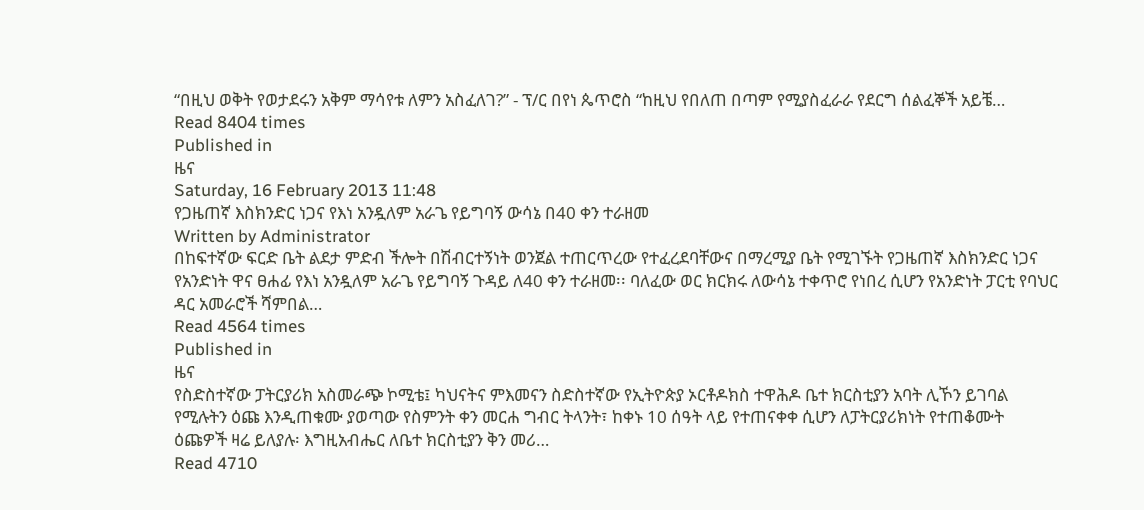“በዚህ ወቅት የወታደሩን አቅም ማሳየቱ ለምን አስፈለገ?” - ፕ/ር በየነ ጴጥሮስ “ከዚህ የበለጠ በጣም የሚያስፈራራ የደርግ ሰልፈኞች አይቼ…
Read 8404 times
Published in
ዜና
Saturday, 16 February 2013 11:48
የጋዜጠኛ እስክንድር ነጋና የእነ አንዷለም አራጌ የይግባኝ ውሳኔ በ40 ቀን ተራዘመ
Written by Administrator
በከፍተኛው ፍርድ ቤት ልደታ ምድብ ችሎት በሽብርተኝነት ወንጀል ተጠርጥረው የተፈረደባቸውና በማረሚያ ቤት የሚገኙት የጋዜጠኛ እስክንድር ነጋና የአንድነት ዋና ፀሐፊ የእነ አንዷለም አራጌ የይግባኝ ጉዳይ ለ40 ቀን ተራዘመ፡፡ ባለፈው ወር ክርክሩ ለውሳኔ ተቀጥሮ የነበረ ሲሆን የአንድነት ፓርቲ የባህር ዳር አመራሮች ሻምበል…
Read 4564 times
Published in
ዜና
የስድስተኛው ፓትርያሪክ አስመራጭ ኮሚቴ፤ ካህናትና ምእመናን ስድስተኛው የኢትዮጵያ ኦርቶዶክስ ተዋሕዶ ቤተ ክርስቲያን አባት ሊኾን ይገባል የሚሉትን ዕጩ እንዲጠቁሙ ያወጣው የስምንት ቀን መርሐ ግብር ትላንት፣ ከቀኑ 10 ሰዓት ላይ የተጠናቀቀ ሲሆን ለፓትርያሪክነት የተጠቆሙት ዕጩዎች ዛሬ ይለያሉ፡ እግዚአብሔር ለቤተ ክርስቲያን ቅን መሪ…
Read 4710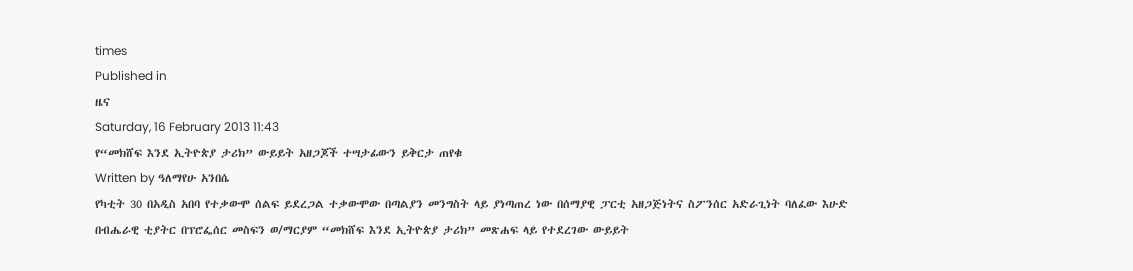times
Published in
ዜና
Saturday, 16 February 2013 11:43
የ“መክሸፍ እንደ ኢትዮጵያ ታሪክ” ውይይት አዘጋጆች ተሣታፊውን ይቅርታ ጠየቁ
Written by ዓለማየሁ አንበሴ
የካቲት 30 በአዲስ አበባ የተቃውሞ ሰልፍ ይደረጋል ተቃውሞው በጣልያን መንግስት ላይ ያነጣጠረ ነው በሰማያዊ ፓርቲ አዘጋጅነትና ስፖንሰር አድራጊነት ባለፈው እሁድ በብሔራዊ ቲያትር በፕሮፌሰር መስፍን ወ/ማርያም “መክሸፍ እንደ ኢትዮጵያ ታሪክ” መጽሐፍ ላይ የተደረገው ውይይት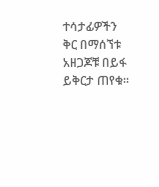ተሳታፊዎችን ቅር በማሰኘቱ አዘጋጆቹ በይፋ ይቅርታ ጠየቁ፡፡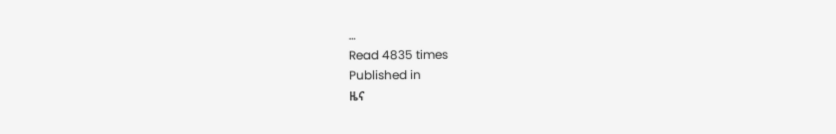…
Read 4835 times
Published in
ዜና